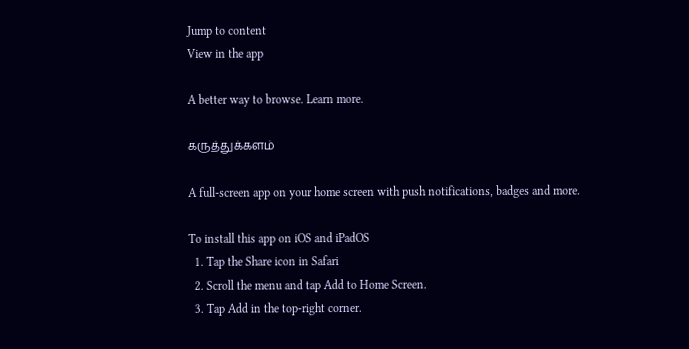Jump to content
View in the app

A better way to browse. Learn more.

கருத்துக்களம்

A full-screen app on your home screen with push notifications, badges and more.

To install this app on iOS and iPadOS
  1. Tap the Share icon in Safari
  2. Scroll the menu and tap Add to Home Screen.
  3. Tap Add in the top-right corner.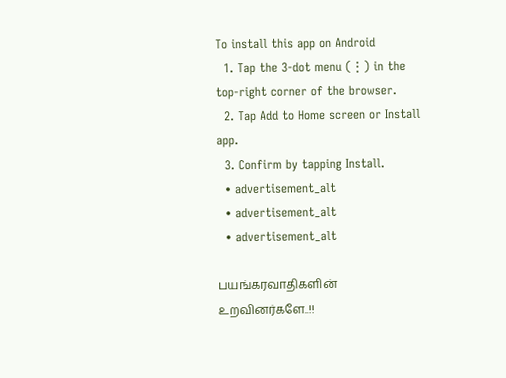To install this app on Android
  1. Tap the 3-dot menu (⋮) in the top-right corner of the browser.
  2. Tap Add to Home screen or Install app.
  3. Confirm by tapping Install.
  • advertisement_alt
  • advertisement_alt
  • advertisement_alt

பயங்கரவாதிகளின் உறவினர்களே..!!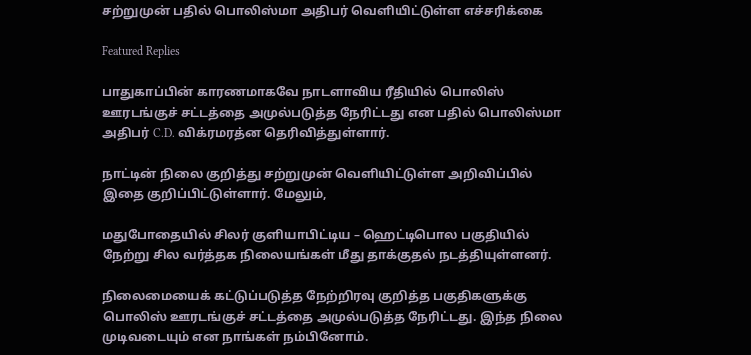சற்றுமுன் பதில் பொலிஸ்மா அதிபர் வெளியிட்டுள்ள எச்சரிக்கை

Featured Replies

பாதுகாப்பின் காரணமாகவே நாடளாவிய ரீதியில் பொலிஸ் ஊரடங்குச் சட்டத்தை அமுல்படுத்த நேரிட்டது என பதில் பொலிஸ்மா அதிபர் C.D. விக்ரமரத்ன தெரிவித்துள்ளார்.

நாட்டின் நிலை குறித்து சற்றுமுன் வெளியிட்டுள்ள அறிவிப்பில் இதை குறிப்பிட்டுள்ளார். மேலும்,

மதுபோதையில் சிலர் குளியாபிட்டிய – ஹெட்டிபொல பகுதியில் நேற்று சில வர்த்தக நிலையங்கள் மீது தாக்குதல் நடத்தியுள்ளனர்.

நிலைமையைக் கட்டுப்படுத்த நேற்றிரவு குறித்த பகுதிகளுக்கு பொலிஸ் ஊரடங்குச் சட்டத்தை அமுல்படுத்த நேரிட்டது. இந்த நிலை முடிவடையும் என நாங்கள் நம்பினோம்.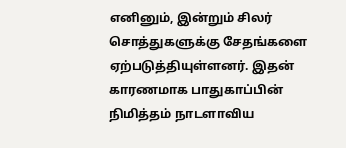எனினும், இன்றும் சிலர் சொத்துகளுக்கு சேதங்களை ஏற்படுத்தியுள்ளனர். இதன் காரணமாக பாதுகாப்பின் நிமித்தம் நாடளாவிய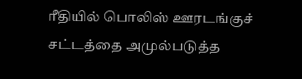ரீதியில் பொலிஸ் ஊரடங்குச் சட்டத்தை அமுல்படுத்த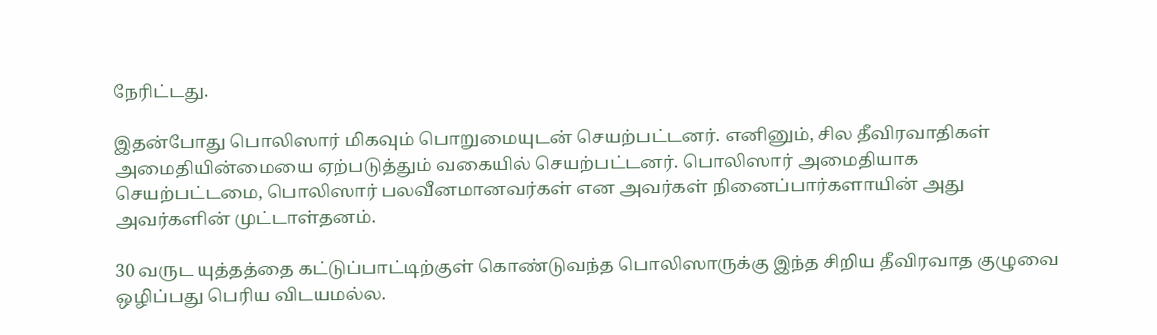நேரிட்டது.

இதன்போது பொலிஸார் மிகவும் பொறுமையுடன் செயற்பட்டனர். எனினும், சில தீவிரவாதிகள் அமைதியின்மையை ஏற்படுத்தும் வகையில் செயற்பட்டனர். பொலிஸார் அமைதியாக செயற்பட்டமை, பொலிஸார் பலவீனமானவர்கள் என அவர்கள் நினைப்பார்களாயின் அது அவர்களின் முட்டாள்தனம்.

30 வருட யுத்தத்தை கட்டுப்பாட்டிற்குள் கொண்டுவந்த பொலிஸாருக்கு இந்த சிறிய தீவிரவாத குழுவை ஒழிப்பது பெரிய விடயமல்ல.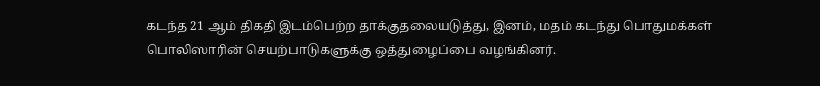கடந்த 21 ஆம் திகதி இடம்பெற்ற தாக்குதலையடுத்து, இனம், மதம் கடந்து பொதுமக்கள் பொலிஸாரின் செயற்பாடுகளுக்கு ஒத்துழைப்பை வழங்கினர்.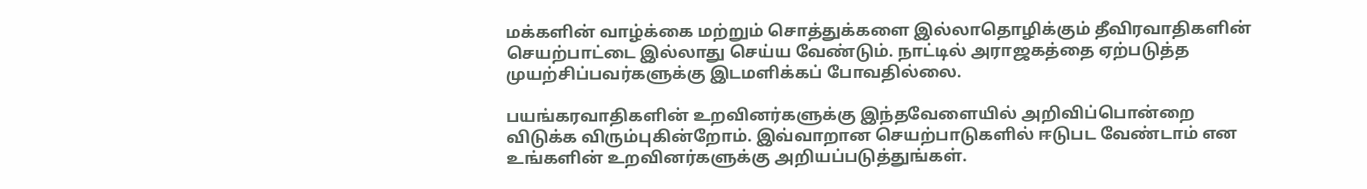மக்களின் வாழ்க்கை மற்றும் சொத்துக்களை இல்லாதொழிக்கும் தீவிரவாதிகளின் செயற்பாட்டை இல்லாது செய்ய வேண்டும். நாட்டில் அராஜகத்தை ஏற்படுத்த முயற்சிப்பவர்களுக்கு இடமளிக்கப் போவதில்லை.

பயங்கரவாதிகளின் உறவினர்களுக்கு இந்தவேளையில் அறிவிப்பொன்றை விடுக்க விரும்புகின்றோம். இவ்வாறான செயற்பாடுகளில் ஈடுபட வேண்டாம் என உங்களின் உறவினர்களுக்கு அறியப்படுத்துங்கள்.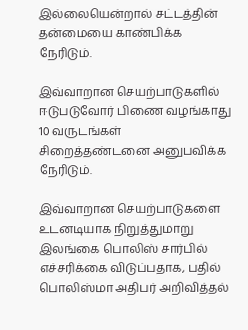இல்லையென்றால் சட்டத்தின் தன்மையை காண்பிக்க நேரிடும்.

இவ்வாறான செயற்பாடுகளில் ஈடுபடுவோர் பிணை வழங்காது 10 வருடங்கள் சிறைத்தண்டனை அனுபவிக்க நேரிடும்.

இவ்வாறான செயற்பாடுகளை உடனடியாக நிறுத்துமாறு இலங்கை பொலிஸ் சார்பில் எச்சரிக்கை விடுப்பதாக, பதில் பொலிஸ்மா அதிபர் அறிவித்தல்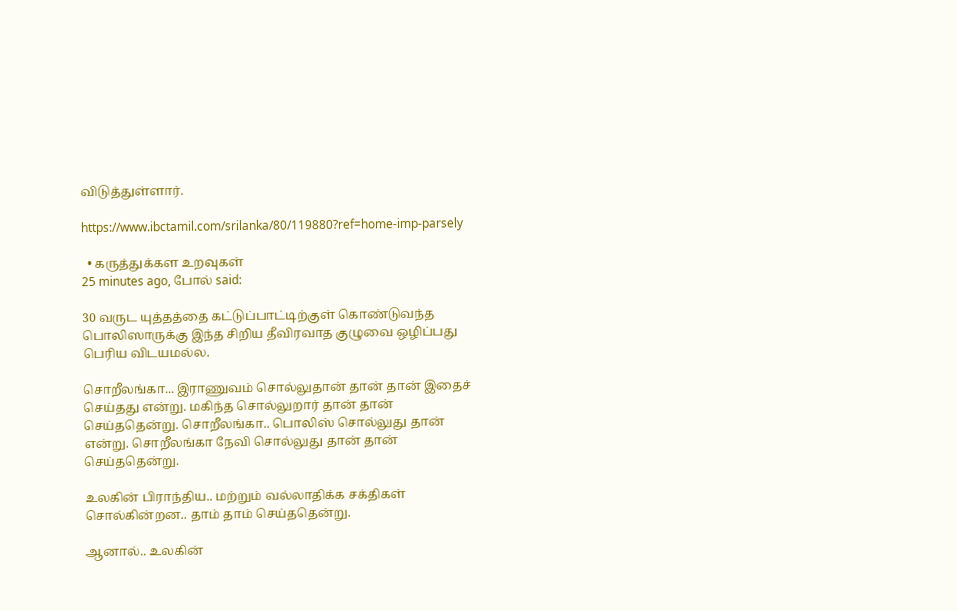விடுத்துள்ளார்.

https://www.ibctamil.com/srilanka/80/119880?ref=home-imp-parsely

  • கருத்துக்கள உறவுகள்
25 minutes ago, போல் said:

30 வருட யுத்தத்தை கட்டுப்பாட்டிற்குள் கொண்டுவந்த பொலிஸாருக்கு இந்த சிறிய தீவிரவாத குழுவை ஒழிப்பது பெரிய விடயமல்ல.

சொறீலங்கா... இராணுவம் சொல்லுதான் தான் தான் இதைச் செய்தது என்று. மகிந்த சொல்லுறார் தான் தான் செய்ததென்று. சொறீலங்கா.. பொலிஸ் சொல்லுது தான் என்று. சொறீலங்கா நேவி சொல்லுது தான் தான் செய்ததென்று.

உலகின் பிராந்திய.. மற்றும் வல்லாதிக்க சக்திகள் சொல்கின்றன.. தாம் தாம் செய்ததென்று.

ஆனால்.. உலகின்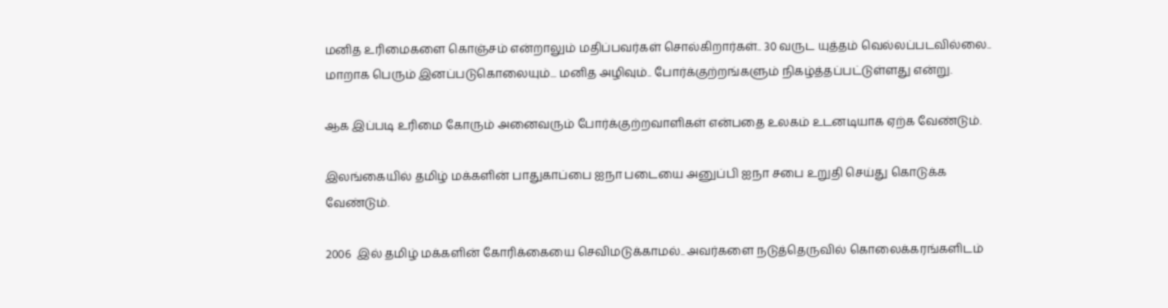மனித உரிமைகளை கொஞ்சம் என்றாலும் மதிப்பவர்கள் சொல்கிறார்கள்.. 30 வருட யுத்தம் வெல்லப்படவில்லை.. மாறாக பெரும் இனப்படுகொலையும்... மனித அழிவும்.. போர்க்குற்றங்களும் நிகழ்த்தப்பட்டுள்ளது என்று.

ஆக இப்படி உரிமை கோரும் அனைவரும் போர்க்குற்றவாளிகள் என்பதை உலகம் உடனடியாக ஏற்க வேண்டும்.

இலங்கையில் தமிழ் மக்களின் பாதுகாப்பை ஐநா படையை அனுப்பி ஐநா சபை உறுதி செய்து கொடுக்க வேண்டும்.

2006  இல் தமிழ் மக்களின் கோரிக்கையை செவிமடுக்காமல்.. அவர்களை நடுத்தெருவில் கொலைக்கரங்களிடம்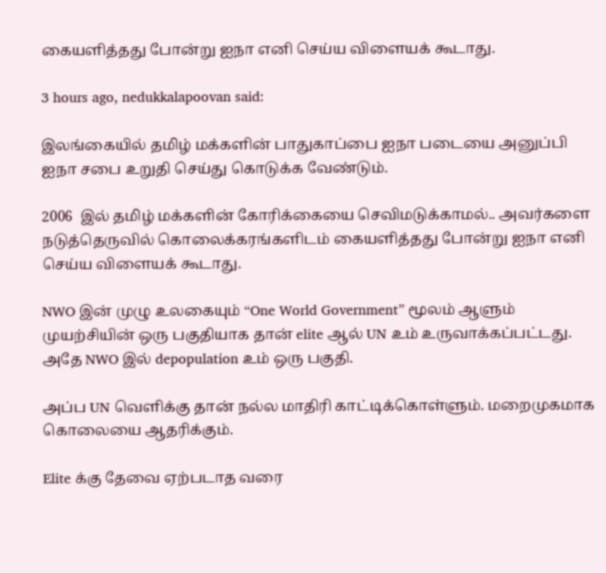கையளித்தது போன்று ஐநா எனி செய்ய விளையக் கூடாது.

3 hours ago, nedukkalapoovan said:

இலங்கையில் தமிழ் மக்களின் பாதுகாப்பை ஐநா படையை அனுப்பி ஐநா சபை உறுதி செய்து கொடுக்க வேண்டும்.

2006  இல் தமிழ் மக்களின் கோரிக்கையை செவிமடுக்காமல்.. அவர்களை நடுத்தெருவில் கொலைக்கரங்களிடம் கையளித்தது போன்று ஐநா எனி செய்ய விளையக் கூடாது.

NWO இன் முழு உலகையும் “One World Government” மூலம் ஆளும் முயற்சியின் ஒரு பகுதியாக தான் elite ஆல் UN உம் உருவாக்கப்பட்டது. அதே NWO இல் depopulation உம் ஒரு பகுதி.

அப்ப UN வெளிக்கு தான் நல்ல மாதிரி காட்டிக்கொள்ளும். மறைமுகமாக கொலையை ஆதரிக்கும்.

Elite க்கு தேவை ஏற்படாத வரை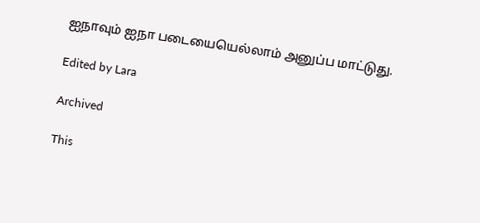ஐநாவும் ஐநா படையையெல்லாம் அனுப்ப மாட்டுது.

Edited by Lara

Archived

This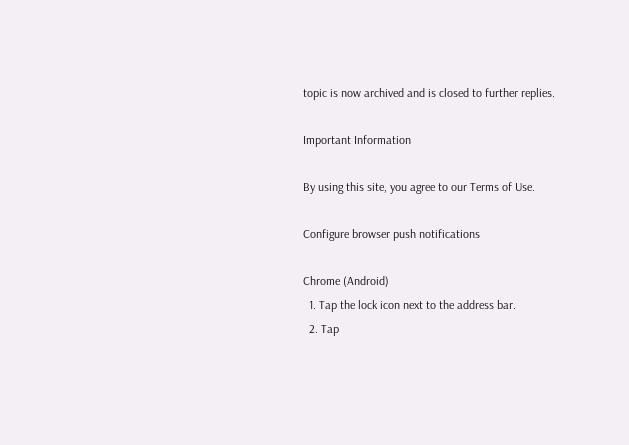topic is now archived and is closed to further replies.

Important Information

By using this site, you agree to our Terms of Use.

Configure browser push notifications

Chrome (Android)
  1. Tap the lock icon next to the address bar.
  2. Tap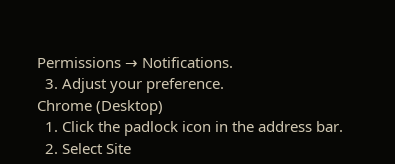Permissions → Notifications.
  3. Adjust your preference.
Chrome (Desktop)
  1. Click the padlock icon in the address bar.
  2. Select Site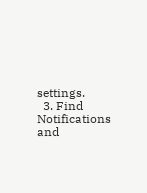settings.
  3. Find Notifications and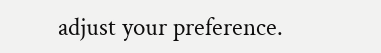adjust your preference.